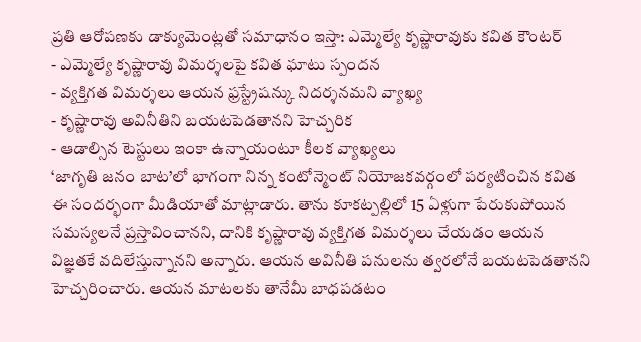ప్రతి ఆరోపణకు డాక్యుమెంట్లతో సమాధానం ఇస్తా: ఎమ్మెల్యే కృష్ణారావుకు కవిత కౌంటర్
- ఎమ్మెల్యే కృష్ణారావు విమర్శలపై కవిత ఘాటు స్పందన
- వ్యక్తిగత విమర్శలు ఆయన ఫ్రస్ట్రేషన్కు నిదర్శనమని వ్యాఖ్య
- కృష్ణారావు అవినీతిని బయటపెడతానని హెచ్చరిక
- ఆడాల్సిన టెస్టులు ఇంకా ఉన్నాయంటూ కీలక వ్యాఖ్యలు
‘జాగృతి జనం బాట’లో భాగంగా నిన్న కంటోన్మెంట్ నియోజకవర్గంలో పర్యటించిన కవిత ఈ సందర్భంగా మీడియాతో మాట్లాడారు. తాను కూకట్పల్లిలో 15 ఏళ్లుగా పేరుకుపోయిన సమస్యలనే ప్రస్తావించానని, దానికి కృష్ణారావు వ్యక్తిగత విమర్శలు చేయడం ఆయన విజ్ఞతకే వదిలేస్తున్నానని అన్నారు. ఆయన అవినీతి పనులను త్వరలోనే బయటపెడతానని హెచ్చరించారు. ఆయన మాటలకు తానేమీ బాధపడటం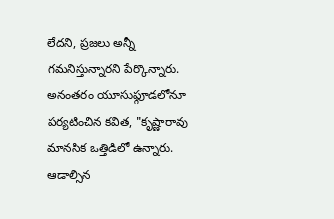లేదని, ప్రజలు అన్నీ గమనిస్తున్నారని పేర్కొన్నారు.
అనంతరం యూసుఫ్గూడలోనూ పర్యటించిన కవిత, "కృష్ణారావు మానసిక ఒత్తిడిలో ఉన్నారు. ఆడాల్సిన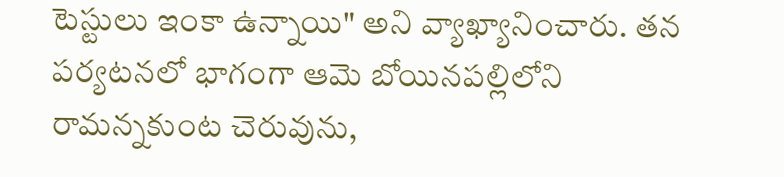టెస్టులు ఇంకా ఉన్నాయి" అని వ్యాఖ్యానించారు. తన పర్యటనలో భాగంగా ఆమె బోయినపల్లిలోని రామన్నకుంట చెరువును,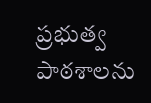ప్రభుత్వ పాఠశాలను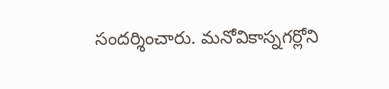సందర్శించారు. మనోవికాస్నగర్లోని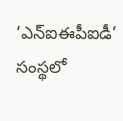‘ఎన్ఐఈపీఐడీ’ సంస్థలో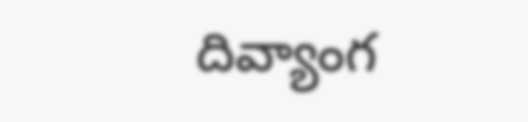దివ్యాంగ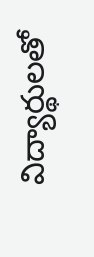విద్యార్థులతో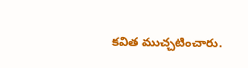కవిత ముచ్చటించారు.